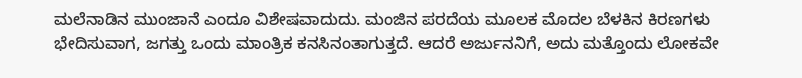ಮಲೆನಾಡಿನ ಮುಂಜಾನೆ ಎಂದೂ ವಿಶೇಷವಾದುದು. ಮಂಜಿನ ಪರದೆಯ ಮೂಲಕ ಮೊದಲ ಬೆಳಕಿನ ಕಿರಣಗಳು ಭೇದಿಸುವಾಗ, ಜಗತ್ತು ಒಂದು ಮಾಂತ್ರಿಕ ಕನಸಿನಂತಾಗುತ್ತದೆ. ಆದರೆ ಅರ್ಜುನನಿಗೆ, ಅದು ಮತ್ತೊಂದು ಲೋಕವೇ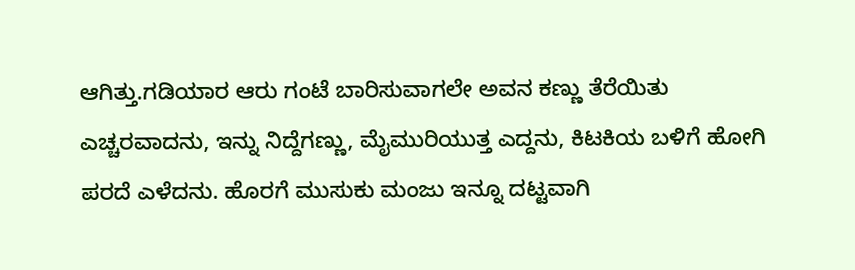ಆಗಿತ್ತು.ಗಡಿಯಾರ ಆರು ಗಂಟೆ ಬಾರಿಸುವಾಗಲೇ ಅವನ ಕಣ್ಣು ತೆರೆಯಿತು ಎಚ್ಚರವಾದನು, ಇನ್ನು ನಿದ್ದೆಗಣ್ಣು, ಮೈಮುರಿಯುತ್ತ ಎದ್ದನು, ಕಿಟಕಿಯ ಬಳಿಗೆ ಹೋಗಿ ಪರದೆ ಎಳೆದನು. ಹೊರಗೆ ಮುಸುಕು ಮಂಜು ಇನ್ನೂ ದಟ್ಟವಾಗಿ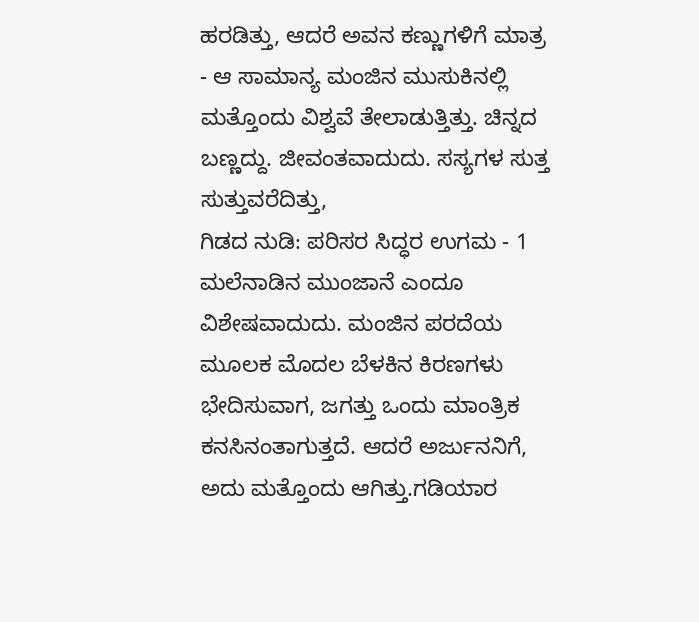ಹರಡಿತ್ತು, ಆದರೆ ಅವನ ಕಣ್ಣುಗಳಿಗೆ ಮಾತ್ರ - ಆ ಸಾಮಾನ್ಯ ಮಂಜಿನ ಮುಸುಕಿನಲ್ಲಿ ಮತ್ತೊಂದು ವಿಶ್ವವೆ ತೇಲಾಡುತ್ತಿತ್ತು. ಚಿನ್ನದ ಬಣ್ಣದ್ದು. ಜೀವಂತವಾದುದು. ಸಸ್ಯಗಳ ಸುತ್ತ ಸುತ್ತುವರೆದಿತ್ತು,
ಗಿಡದ ನುಡಿ: ಪರಿಸರ ಸಿದ್ಧರ ಉಗಮ - 1
ಮಲೆನಾಡಿನ ಮುಂಜಾನೆ ಎಂದೂ ವಿಶೇಷವಾದುದು. ಮಂಜಿನ ಪರದೆಯ ಮೂಲಕ ಮೊದಲ ಬೆಳಕಿನ ಕಿರಣಗಳು ಭೇದಿಸುವಾಗ, ಜಗತ್ತು ಒಂದು ಮಾಂತ್ರಿಕ ಕನಸಿನಂತಾಗುತ್ತದೆ. ಆದರೆ ಅರ್ಜುನನಿಗೆ, ಅದು ಮತ್ತೊಂದು ಆಗಿತ್ತು.ಗಡಿಯಾರ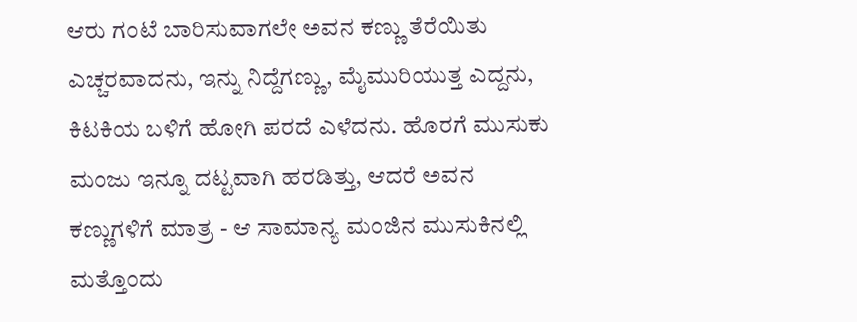ಆರು ಗಂಟೆ ಬಾರಿಸುವಾಗಲೇ ಅವನ ಕಣ್ಣು ತೆರೆಯಿತು ಎಚ್ಚರವಾದನು, ಇನ್ನು ನಿದ್ದೆಗಣ್ಣು, ಮೈಮುರಿಯುತ್ತ ಎದ್ದನು, ಕಿಟಕಿಯ ಬಳಿಗೆ ಹೋಗಿ ಪರದೆ ಎಳೆದನು. ಹೊರಗೆ ಮುಸುಕು ಮಂಜು ಇನ್ನೂ ದಟ್ಟವಾಗಿ ಹರಡಿತ್ತು, ಆದರೆ ಅವನ ಕಣ್ಣುಗಳಿಗೆ ಮಾತ್ರ - ಆ ಸಾಮಾನ್ಯ ಮಂಜಿನ ಮುಸುಕಿನಲ್ಲಿ ಮತ್ತೊಂದು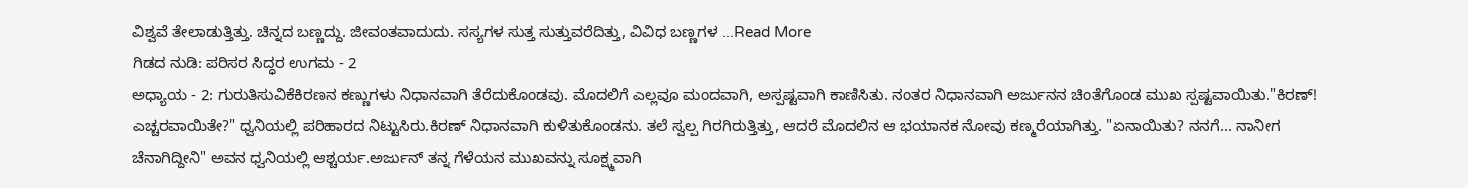ವಿಶ್ವವೆ ತೇಲಾಡುತ್ತಿತ್ತು. ಚಿನ್ನದ ಬಣ್ಣದ್ದು. ಜೀವಂತವಾದುದು. ಸಸ್ಯಗಳ ಸುತ್ತ ಸುತ್ತುವರೆದಿತ್ತು, ವಿವಿಧ ಬಣ್ಣಗಳ ...Read More
ಗಿಡದ ನುಡಿ: ಪರಿಸರ ಸಿದ್ಧರ ಉಗಮ - 2
ಅಧ್ಯಾಯ - 2: ಗುರುತಿಸುವಿಕೆಕಿರಣನ ಕಣ್ಣುಗಳು ನಿಧಾನವಾಗಿ ತೆರೆದುಕೊಂಡವು. ಮೊದಲಿಗೆ ಎಲ್ಲವೂ ಮಂದವಾಗಿ, ಅಸ್ಪಷ್ಟವಾಗಿ ಕಾಣಿಸಿತು. ನಂತರ ನಿಧಾನವಾಗಿ ಅರ್ಜುನನ ಚಿಂತೆಗೊಂಡ ಮುಖ ಸ್ಪಷ್ಟವಾಯಿತು."ಕಿರಣ್! ಎಚ್ಚರವಾಯಿತೇ?" ಧ್ವನಿಯಲ್ಲಿ ಪರಿಹಾರದ ನಿಟ್ಟುಸಿರು.ಕಿರಣ್ ನಿಧಾನವಾಗಿ ಕುಳಿತುಕೊಂಡನು. ತಲೆ ಸ್ವಲ್ಪ ಗಿರಗಿರುತ್ತಿತ್ತು, ಆದರೆ ಮೊದಲಿನ ಆ ಭಯಾನಕ ನೋವು ಕಣ್ಮರೆಯಾಗಿತ್ತು. "ಏನಾಯಿತು? ನನಗೆ... ನಾನೀಗ ಚೆನಾಗಿದ್ದೀನಿ" ಅವನ ಧ್ವನಿಯಲ್ಲಿ ಆಶ್ಚರ್ಯ.ಅರ್ಜುನ್ ತನ್ನ ಗೆಳೆಯನ ಮುಖವನ್ನು ಸೂಕ್ಷ್ಮವಾಗಿ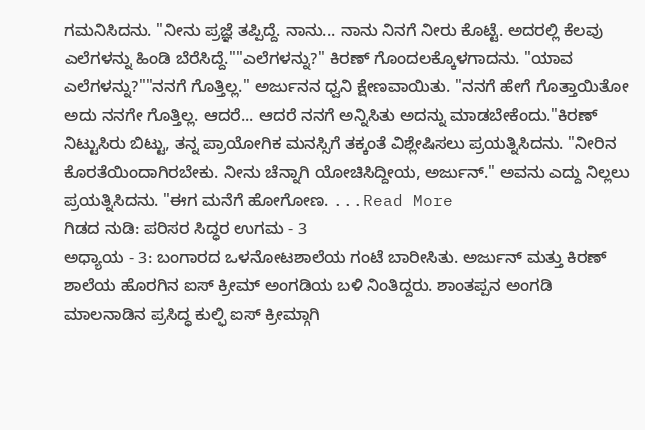ಗಮನಿಸಿದನು. "ನೀನು ಪ್ರಜ್ಞೆ ತಪ್ಪಿದ್ದೆ. ನಾನು... ನಾನು ನಿನಗೆ ನೀರು ಕೊಟ್ಟೆ. ಅದರಲ್ಲಿ ಕೆಲವು ಎಲೆಗಳನ್ನು ಹಿಂಡಿ ಬೆರೆಸಿದ್ದೆ.""ಎಲೆಗಳನ್ನು?" ಕಿರಣ್ ಗೊಂದಲಕ್ಕೊಳಗಾದನು. "ಯಾವ ಎಲೆಗಳನ್ನು?""ನನಗೆ ಗೊತ್ತಿಲ್ಲ." ಅರ್ಜುನನ ಧ್ವನಿ ಕ್ಷೇಣವಾಯಿತು. "ನನಗೆ ಹೇಗೆ ಗೊತ್ತಾಯಿತೋ ಅದು ನನಗೇ ಗೊತ್ತಿಲ್ಲ. ಆದರೆ... ಆದರೆ ನನಗೆ ಅನ್ನಿಸಿತು ಅದನ್ನು ಮಾಡಬೇಕೆಂದು."ಕಿರಣ್ ನಿಟ್ಟುಸಿರು ಬಿಟ್ಟು, ತನ್ನ ಪ್ರಾಯೋಗಿಕ ಮನಸ್ಸಿಗೆ ತಕ್ಕಂತೆ ವಿಶ್ಲೇಷಿಸಲು ಪ್ರಯತ್ನಿಸಿದನು. "ನೀರಿನ ಕೊರತೆಯಿಂದಾಗಿರಬೇಕು. ನೀನು ಚೆನ್ನಾಗಿ ಯೋಚಿಸಿದ್ದೀಯ, ಅರ್ಜುನ್." ಅವನು ಎದ್ದು ನಿಲ್ಲಲು ಪ್ರಯತ್ನಿಸಿದನು. "ಈಗ ಮನೆಗೆ ಹೋಗೋಣ. ...Read More
ಗಿಡದ ನುಡಿ: ಪರಿಸರ ಸಿದ್ಧರ ಉಗಮ - 3
ಅಧ್ಯಾಯ - 3: ಬಂಗಾರದ ಒಳನೋಟಶಾಲೆಯ ಗಂಟೆ ಬಾರೀಸಿತು. ಅರ್ಜುನ್ ಮತ್ತು ಕಿರಣ್ ಶಾಲೆಯ ಹೊರಗಿನ ಐಸ್ ಕ್ರೀಮ್ ಅಂಗಡಿಯ ಬಳಿ ನಿಂತಿದ್ದರು. ಶಾಂತಪ್ಪನ ಅಂಗಡಿ ಮಾಲನಾಡಿನ ಪ್ರಸಿದ್ಧ ಕುಲ್ಫಿ ಐಸ್ ಕ್ರೀಮ್ಗಾಗಿ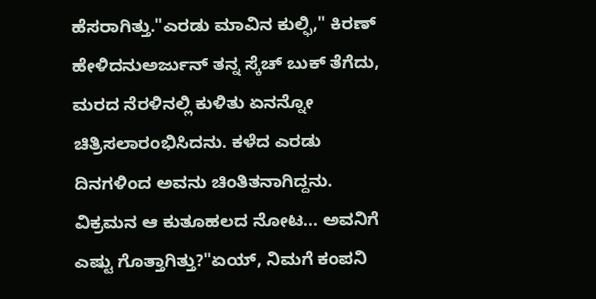ಹೆಸರಾಗಿತ್ತು."ಎರಡು ಮಾವಿನ ಕುಲ್ಫಿ," ಕಿರಣ್ ಹೇಳಿದನುಅರ್ಜುನ್ ತನ್ನ ಸ್ಕೆಚ್ ಬುಕ್ ತೆಗೆದು, ಮರದ ನೆರಳಿನಲ್ಲಿ ಕುಳಿತು ಏನನ್ನೋ ಚಿತ್ರಿಸಲಾರಂಭಿಸಿದನು. ಕಳೆದ ಎರಡು ದಿನಗಳಿಂದ ಅವನು ಚಿಂತಿತನಾಗಿದ್ದನು. ವಿಕ್ರಮನ ಆ ಕುತೂಹಲದ ನೋಟ... ಅವನಿಗೆ ಎಷ್ಟು ಗೊತ್ತಾಗಿತ್ತು?"ಏಯ್, ನಿಮಗೆ ಕಂಪನಿ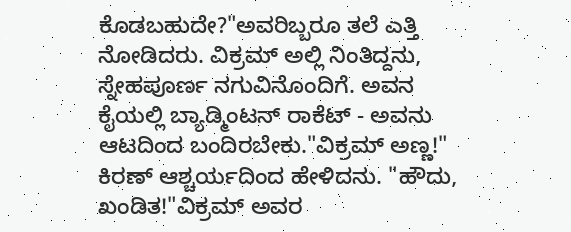ಕೊಡಬಹುದೇ?"ಅವರಿಬ್ಬರೂ ತಲೆ ಎತ್ತಿ ನೋಡಿದರು. ವಿಕ್ರಮ್ ಅಲ್ಲಿ ನಿಂತಿದ್ದನು, ಸ್ನೇಹಪೂರ್ಣ ನಗುವಿನೊಂದಿಗೆ. ಅವನ ಕೈಯಲ್ಲಿ ಬ್ಯಾಡ್ಮಿಂಟನ್ ರಾಕೆಟ್ - ಅವನು ಆಟದಿಂದ ಬಂದಿರಬೇಕು."ವಿಕ್ರಮ್ ಅಣ್ಣ!" ಕಿರಣ್ ಆಶ್ಚರ್ಯದಿಂದ ಹೇಳಿದನು. "ಹೌದು, ಖಂಡಿತ!"ವಿಕ್ರಮ್ ಅವರ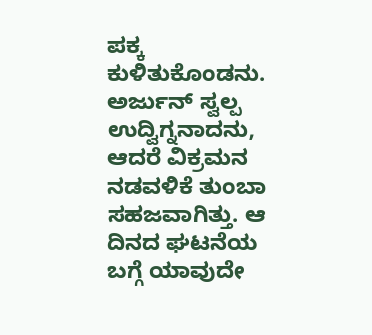ಪಕ್ಕ ಕುಳಿತುಕೊಂಡನು. ಅರ್ಜುನ್ ಸ್ವಲ್ಪ ಉದ್ವಿಗ್ನನಾದನು, ಆದರೆ ವಿಕ್ರಮನ ನಡವಳಿಕೆ ತುಂಬಾ ಸಹಜವಾಗಿತ್ತು. ಆ ದಿನದ ಘಟನೆಯ ಬಗ್ಗೆ ಯಾವುದೇ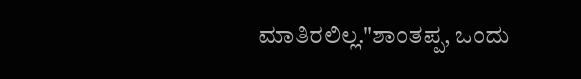ಮಾತಿರಲಿಲ್ಲ."ಶಾಂತಪ್ಪ, ಒಂದು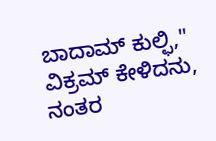ಬಾದಾಮ್ ಕುಲ್ಫಿ," ವಿಕ್ರಮ್ ಕೇಳಿದನು, ನಂತರ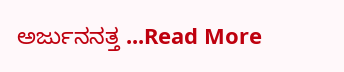ಅರ್ಜುನನತ್ತ ...Read More